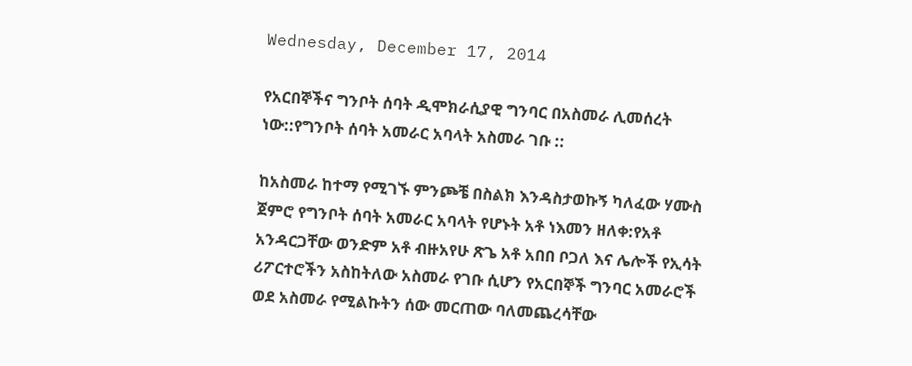Wednesday, December 17, 2014

የአርበኞችና ግንቦት ሰባት ዲሞክራሲያዊ ግንባር በአስመራ ሊመሰረት ነው::የግንቦት ሰባት አመራር አባላት አስመራ ገቡ ::

ከአስመራ ከተማ የሚገኙ ምንጮቼ በስልክ እንዳስታወኩኝ ካለፈው ሃሙስ ጀምሮ የግንቦት ሰባት አመራር አባላት የሆኑት አቶ ነእመን ዘለቀ:የአቶ አንዳርጋቸው ወንድም አቶ ብዙአየሁ ጽጌ አቶ አበበ ቦጋለ እና ሌሎች የኢሳት ሪፖርተሮችን አስከትለው አስመራ የገቡ ሲሆን የአርበኞች ግንባር አመራሮች ወደ አስመራ የሚልኩትን ሰው መርጠው ባለመጨረሳቸው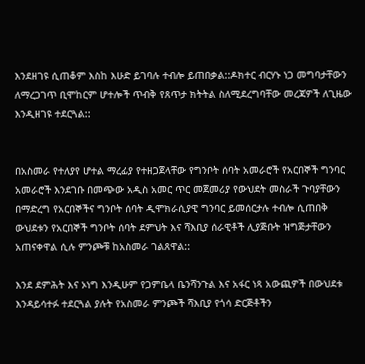እንደዘገዩ ሲጠቆም እስከ እሁድ ይገባሉ ተብሎ ይጠበቃል::ዶክተር ብርሃኑ ነጋ መግባታቸውን ለማረጋገጥ ቢሞከርም ሆተሎች ጥብቅ የጸጥታ ክትትል ስለሚደረግባቸው መረጃዎች ለጊዜው እንዲዘገዩ ተደርጓል::


በአስመራ የተለያየ ሆተል ማረፊያ የተዘጋጀላቸው የግንቦት ሰባት አመራሮች የአርበኞች ግንባር አመራሮች እንደገቡ በመጭው አዲስ አመር ጥር መጀመሪያ የውህደት መስራች ጉባያቸውን በማድረግ የአርበኞችና ግንቦት ሰባት ዲሞክራሲያዊ ግንባር ይመሰርታሉ ተብሎ ሲጠበቅ ውህደቱን የአርበኞች ግንቦት ሰባት ደምህት እና ሻእቢያ ሰራዊቶች ሊያጅቡት ዝግጅታቸውን አጠናቀዋል ሲሉ ምንጮቹ ከአስመራ ገልጸዋል::

እንደ ደምሕት እና ኦነግ እንዲሁም የጋምቤላ ቤንሻንጉል እና አፋር ነጻ አውጪዎች በውህደቱ እንዳይሳተፉ ተደርጓል ያሉት የአስመራ ምንጮች ሻእቢያ የጎሳ ድርጅቶችን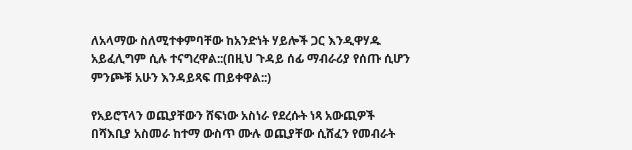ለአላማው ስለሚተቀምባቸው ከአንድነት ሃይሎች ጋር እንዲዋሃዱ አይፈሊግም ሲሉ ተናግረዋል::(በዚህ ጉዳይ ሰፊ ማብራሪያ የሰጡ ሲሆን ምንጮቹ አሁን እንዳይጻፍ ጠይቀዋል::)

የአይሮፕላን ወጪያቸውን ሸፍነው አስነራ የደረሱት ነጻ አውጪዎች በሻእቢያ አስመራ ከተማ ውስጥ ሙሉ ወጪያቸው ሲሸፈን የመብራት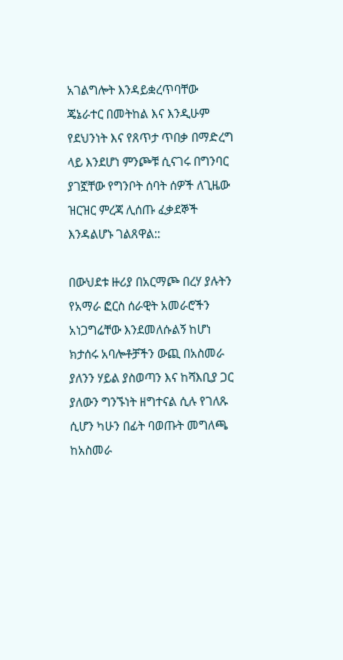አገልግሎት እንዳይቋረጥባቸው ጄኔራተር በመትከል እና እንዲሁም የደህንነት እና የጸጥታ ጥበቃ በማድረግ ላይ እንደሆነ ምንጮቹ ሲናገሩ በግንባር ያገኟቸው የግንቦት ሰባት ሰዎች ለጊዜው ዝርዝር ምረጃ ሊሰጡ ፈቃደኞች እንዳልሆኑ ገልጸዋል::

በውህደቱ ዙሪያ በአርማጮ በረሃ ያሉትን የአማራ ፎርስ ሰራዊት አመራሮችን አነጋግሬቸው እንደመለሱልኝ ከሆነ ክታሰሩ አባሎቶቻችን ውጪ በአስመራ ያለንን ሃይል ያስወጣን እና ከሻእቢያ ጋር ያለውን ግንኙነት ዘግተናል ሲሉ የገለጹ ሲሆን ካሁን በፊት ባወጡት መግለጫ ከአስመራ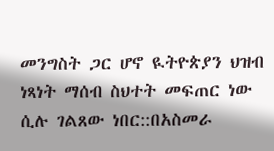መንግስት ጋር ሆኖ ዪትዮጵያን ህዝብ ነጻነት ማሰብ ስህተት መፍጠር ነው ሲሉ ገልጸው ነበር::በአስመራ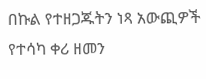በኩል የተዘጋጁትን ነጻ አውጪዎች የተሳካ ቀሪ ዘመን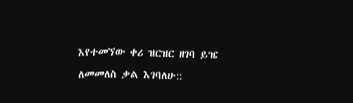እየተመኘው ቀሪ ዝርዝር ዘገባ ይዤ ለመመለስ ቃል እገባለሁ::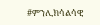#ምንሊክሳልሳዊ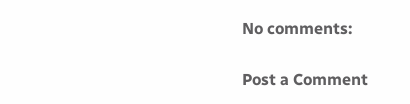No comments:

Post a Comment